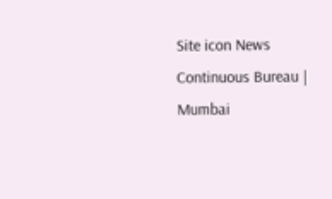Site icon News Continuous Bureau | Mumbai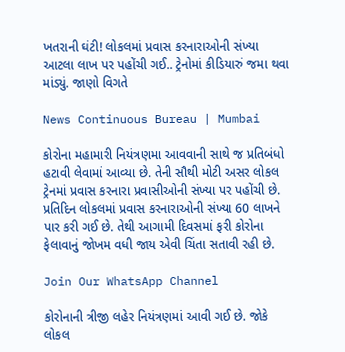ખતરાની ઘંટી! લોકલમાં પ્રવાસ કરનારાઓની સંખ્યા આટલા લાખ પર પહોંચી ગઈ.. ટ્રેનોમાં કીડિયારું જમા થવા માંડ્યું. જાણો વિગતે

News Continuous Bureau | Mumbai

કોરોના મહામારી નિયંત્રણમા આવવાની સાથે જ પ્રતિબંધો હટાવી લેવામાં આવ્યા છે. તેની સૌથી મોટી અસર લોકલ ટ્રેનમાં પ્રવાસ કરનારા પ્રવાસીઓની સંખ્યા પર પહોંચી છે. પ્રતિદિન લોકલમાં પ્રવાસ કરનારાઓની સંખ્યા 60 લાખને પાર કરી ગઈ છે. તેથી આગામી દિવસમાં ફરી કોરોના ફેલાવાનું જોખમ વધી જાય એવી ચિંતા સતાવી રહી છે.

Join Our WhatsApp Channel

કોરોનાની ત્રીજી લહેર નિયંત્રણમાં આવી ગઈ છે. જોકે લોકલ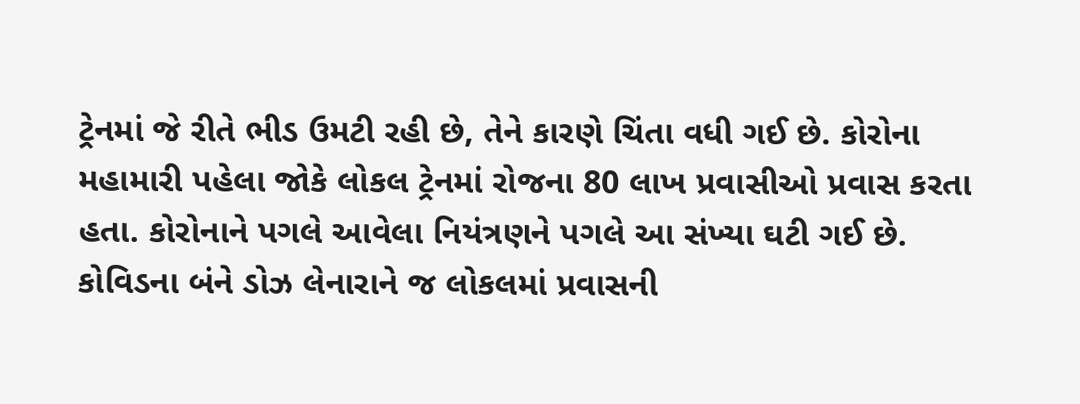ટ્રેનમાં જે રીતે ભીડ ઉમટી રહી છે, તેને કારણે ચિંતા વધી ગઈ છે. કોરોના મહામારી પહેલા જોકે લોકલ ટ્રેનમાં રોજના 80 લાખ પ્રવાસીઓ પ્રવાસ કરતા હતા. કોરોનાને પગલે આવેલા નિયંત્રણને પગલે આ સંખ્યા ઘટી ગઈ છે. કોવિડના બંને ડોઝ લેનારાને જ લોકલમાં પ્રવાસની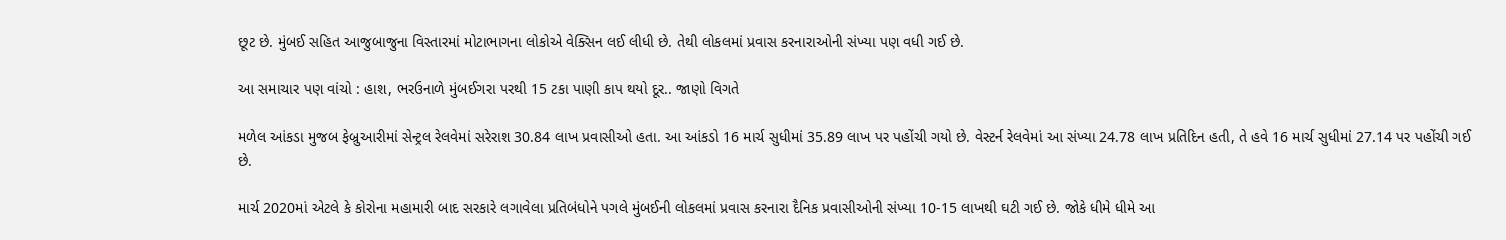છૂટ છે. મુંબઈ સહિત આજુબાજુના વિસ્તારમાં મોટાભાગના લોકોએ વેક્સિન લઈ લીધી છે. તેથી લોકલમાં પ્રવાસ કરનારાઓની સંખ્યા પણ વધી ગઈ છે.

આ સમાચાર પણ વાંચો : હાશ, ભરઉનાળે મુંબઈગરા પરથી 15 ટકા પાણી કાપ થયો દૂર.. જાણો વિગતે

મળેલ આંકડા મુજબ ફેબ્રુઆરીમાં સેન્ટ્રલ રેલવેમાં સરેરાશ 30.84 લાખ પ્રવાસીઓ હતા. આ આંકડો 16 માર્ચ સુધીમાં 35.89 લાખ પર પહોંચી ગયો છે. વેસ્ટર્ન રેલવેમાં આ સંખ્યા 24.78 લાખ પ્રતિદિન હતી, તે હવે 16 માર્ચ સુધીમાં 27.14 પર પહોંચી ગઈ છે.

માર્ચ 2020માં એટલે કે કોરોના મહામારી બાદ સરકારે લગાવેલા પ્રતિબંધોને પગલે મુંબઈની લોકલમાં પ્રવાસ કરનારા દૈનિક પ્રવાસીઓની સંખ્યા 10-15 લાખથી ઘટી ગઈ છે. જોકે ધીમે ધીમે આ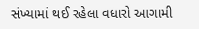સંખ્યામાં થઈ રહેલા વધારો આગામી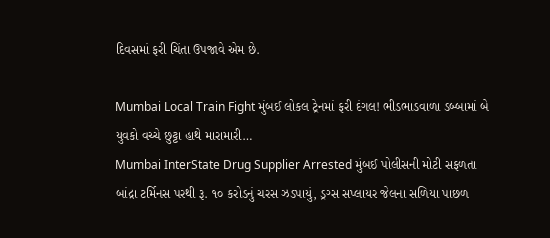દિવસમાં ફરી ચિંતા ઉપજાવે એમ છે.

Mumbai Local Train Fight મુંબઈ લોકલ ટ્રેનમાં ફરી દંગલ! ભીડભાડવાળા ડબ્બામાં બે યુવકો વચ્ચે છુટ્ટા હાથે મારામારી…
Mumbai InterState Drug Supplier Arrested મુંબઈ પોલીસની મોટી સફળતા બાંદ્રા ટર્મિનસ પરથી રૂ. ૧૦ કરોડનું ચરસ ઝડપાયું, ડ્રગ્સ સપ્લાયર જેલના સળિયા પાછળ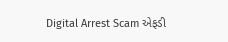Digital Arrest Scam એફડી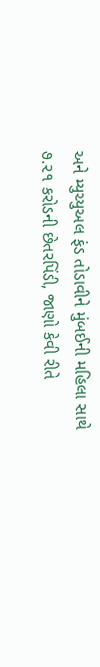અને મ્યુચ્યુઅલ ફંડ તોડાવીને મુંબઈની મહિલા સાથે ૭.૨૧ કરોડની છેતરપિંડી, જાણો કેવી રીતે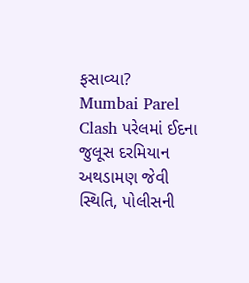ફસાવ્યા?
Mumbai Parel Clash પરેલમાં ઈદના જુલૂસ દરમિયાન અથડામણ જેવી સ્થિતિ, પોલીસની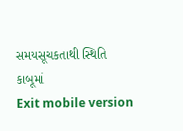સમયસૂચકતાથી સ્થિતિ કાબૂમાં
Exit mobile version